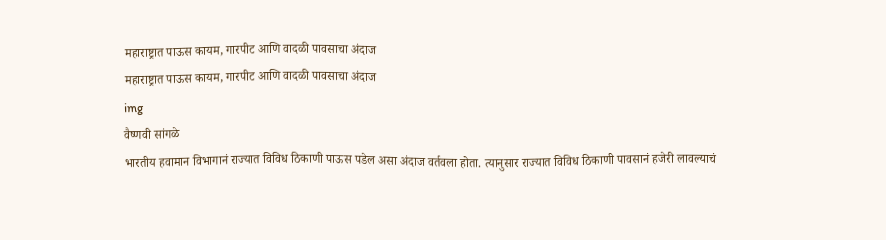महाराष्ट्रात पाऊस कायम, गारपीट आणि वादळी पावसाचा अंदाज
महाराष्ट्रात पाऊस कायम, गारपीट आणि वादळी पावसाचा अंदाज
img
वैष्णवी सांगळे
भारतीय हवामान विभागानं राज्यात विविध ठिकाणी पाऊस पडेल असा अंदाज वर्तवला होता. त्यानुसार राज्यात विविध ठिकाणी पावसानं हजेरी लावल्याचं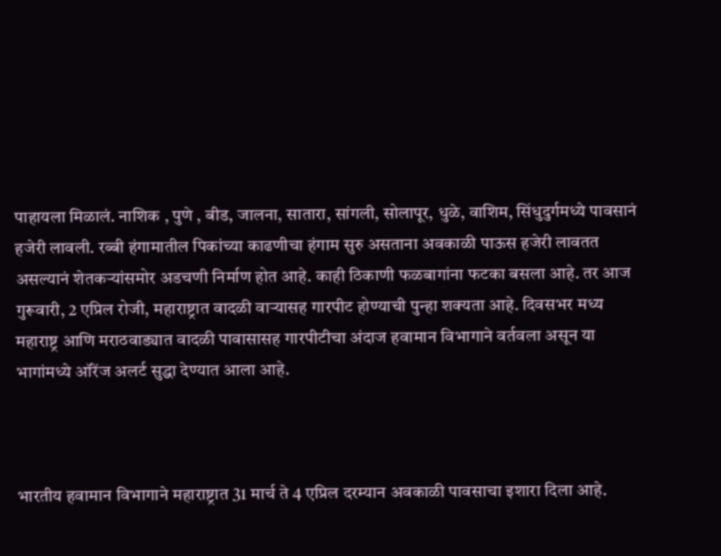पाहायला मिळालं. नाशिक , पुणे , बीड, जालना, सातारा, सांगली, सोलापूर, धुळे, वाशिम, सिंधुदुर्गमध्ये पावसानं हजेरी लावली. रब्बी हंगामातील पिकांच्या काढणीचा हंगाम सुरु असताना अवकाळी पाऊस हजेरी लावतत असल्यानं शेतकऱ्यांसमोर अडचणी निर्माण होत आहे. काही ठिकाणी फळबागांना फटका बसला आहे. तर आज गुरूवारी, 2 एप्रिल रोजी, महाराष्ट्रात वादळी वाऱ्यासह गारपीट होण्याची पुन्हा शक्यता आहे. दिवसभर मध्य महाराष्ट्र आणि मराठवाड्यात वादळी पावासासह गारपीटीचा अंदाज हवामान विभागाने वर्तवला असून या भागांमध्ये ऑरेंज अलर्ट सुद्धा देण्यात आला आहे.



भारतीय हवामान विभागाने महाराष्ट्रात 31 मार्च ते 4 एप्रिल दरम्यान अवकाळी पावसाचा इशारा दिला आहे.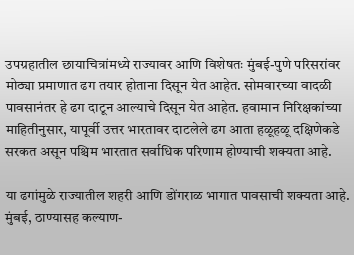उपग्रहातील छायाचित्रांमध्ये राज्यावर आणि विशेषतः मुंबई-पुणे परिसरांवर मोठ्या प्रमाणात ढग तयार होताना दिसून येत आहेत. सोमवारच्या वादळी पावसानंतर हे ढग दाटून आल्याचे दिसून येत आहेत. हवामान निरिक्षकांच्या माहितीनुसार, यापूर्वी उत्तर भारतावर दाटलेले ढग आता हळूहळू दक्षिणेकडे सरकत असून पश्चिम भारतात सर्वाधिक परिणाम होण्याची शक्यता आहे.

या ढगांमुळे राज्यातील शहरी आणि डोंगराळ भागात पावसाची शक्यता आहे. मुंबई, ठाण्यासह कल्याण-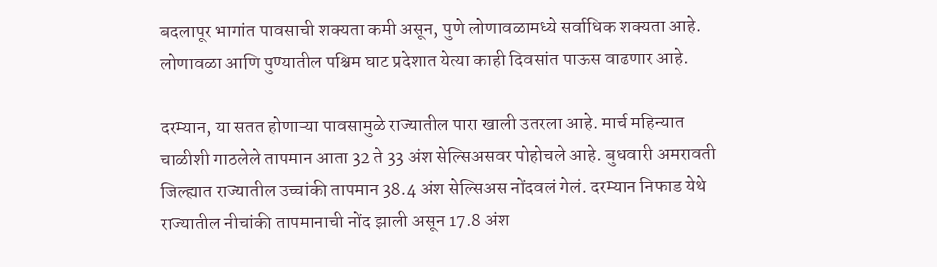बदलापूर भागांत पावसाची शक्यता कमी असून, पुणे लोणावळामध्ये सर्वाधिक शक्यता आहे. लोणावळा आणि पुण्यातील पश्चिम घाट प्रदेशात येत्या काही दिवसांत पाऊस वाढणार आहे.

दरम्यान, या सतत होणाऱ्या पावसामुळे राज्यातील पारा खाली उतरला आहे. मार्च महिन्यात चाळीशी गाठलेले तापमान आता 32 ते 33 अंश सेल्सिअसवर पोहोचले आहे. बुधवारी अमरावती जिल्ह्यात राज्यातील उच्चांकी तापमान 38.4 अंश सेल्सिअस नोंदवलं गेलं. दरम्यान निफाड येथे राज्यातील नीचांकी तापमानाची नोंद झाली असून 17.8 अंश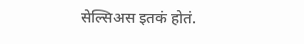सेल्सिअस इतकं होतं.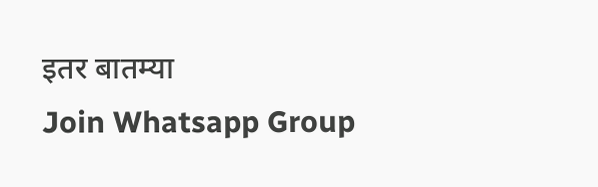इतर बातम्या
Join Whatsapp Group